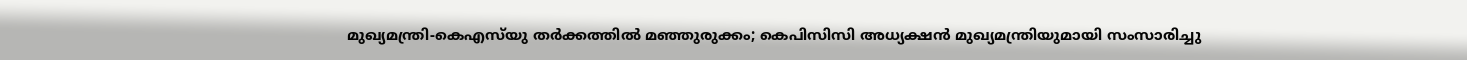മുഖ്യമന്ത്രി-കെഎസ്‌യു തര്‍ക്കത്തില്‍ മഞ്ഞുരുക്കം; കെപിസിസി അധ്യക്ഷന്‍ മുഖ്യമന്ത്രിയുമായി സംസാരിച്ചു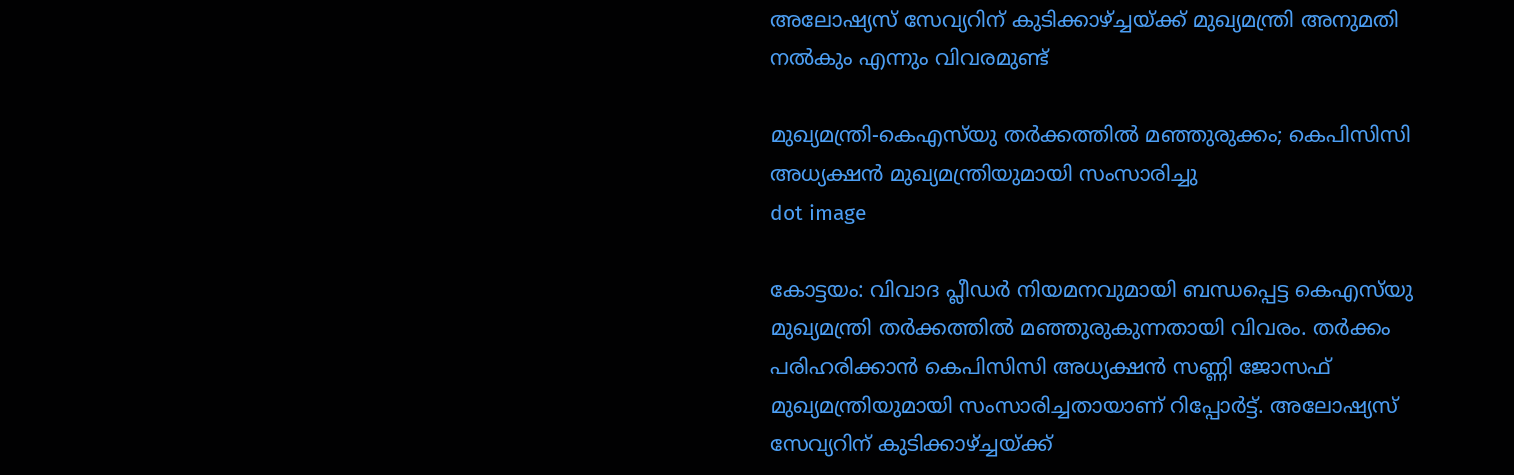അലോഷ്യസ് സേവ്യറിന് കുടിക്കാഴ്ച്ചയ്ക്ക് മുഖ്യമന്ത്രി അനുമതി നല്‍കും എന്നും വിവരമുണ്ട്

മുഖ്യമന്ത്രി-കെഎസ്‌യു തര്‍ക്കത്തില്‍ മഞ്ഞുരുക്കം; കെപിസിസി അധ്യക്ഷന്‍ മുഖ്യമന്ത്രിയുമായി സംസാരിച്ചു
dot image

കോട്ടയം: വിവാദ പ്ലീഡര്‍ നിയമനവുമായി ബന്ധപ്പെട്ട കെഎസ്‌യു മുഖ്യമന്ത്രി തര്‍ക്കത്തില്‍ മഞ്ഞുരുകുന്നതായി വിവരം. തര്‍ക്കം പരിഹരിക്കാന്‍ കെപിസിസി അധ്യക്ഷന്‍ സണ്ണി ജോസഫ് മുഖ്യമന്ത്രിയുമായി സംസാരിച്ചതായാണ് റിപ്പോര്‍ട്ട്. അലോഷ്യസ് സേവ്യറിന് കുടിക്കാഴ്ച്ചയ്ക്ക്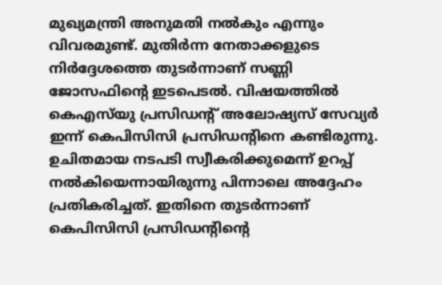മുഖ്യമന്ത്രി അനുമതി നല്‍കും എന്നും വിവരമുണ്ട്. മുതിര്‍ന്ന നേതാക്കളുടെ നിര്‍ദ്ദേശത്തെ തുടര്‍ന്നാണ് സണ്ണി ജോസഫിന്റെ ഇടപെടല്‍. വിഷയത്തില്‍ കെഎസ്‌യു പ്രസിഡന്റ് അലോഷ്യസ് സേവ്യര്‍ ഇന്ന് കെപിസിസി പ്രസിഡന്റിനെ കണ്ടിരുന്നു. ഉചിതമായ നടപടി സ്വീകരിക്കുമെന്ന് ഉറപ്പ് നല്‍കിയെന്നായിരുന്നു പിന്നാലെ അദ്ദേഹം പ്രതികരിച്ചത്. ഇതിനെ തുടര്‍ന്നാണ് കെപിസിസി പ്രസിഡന്റിന്റെ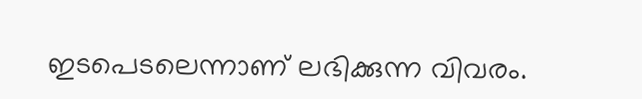ഇടപെടലെന്നാണ് ലഭിക്കുന്ന വിവരം.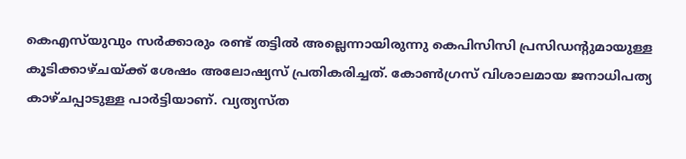കെഎസ്‌യുവും സര്‍ക്കാരും രണ്ട് തട്ടില്‍ അല്ലെന്നായിരുന്നു കെപിസിസി പ്രസിഡന്റുമായുള്ള കൂടിക്കാഴ്ചയ്ക്ക് ശേഷം അലോഷ്യസ് പ്രതികരിച്ചത്. കോണ്‍ഗ്രസ് വിശാലമായ ജനാധിപത്യ കാഴ്ചപ്പാടുള്ള പാര്‍ട്ടിയാണ്. വ്യത്യസ്ത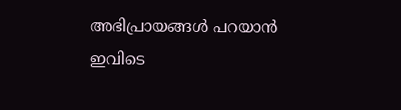അഭിപ്രായങ്ങള്‍ പറയാന്‍ ഇവിടെ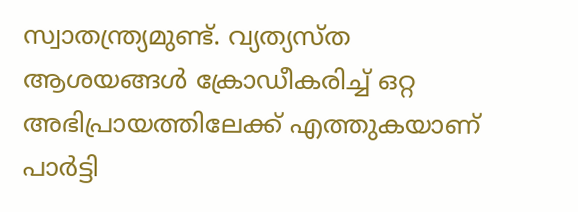സ്വാതന്ത്ര്യമുണ്ട്. വ്യത്യസ്ത ആശയങ്ങള്‍ ക്രോഡീകരിച്ച് ഒറ്റ അഭിപ്രായത്തിലേക്ക് എത്തുകയാണ് പാര്‍ട്ടി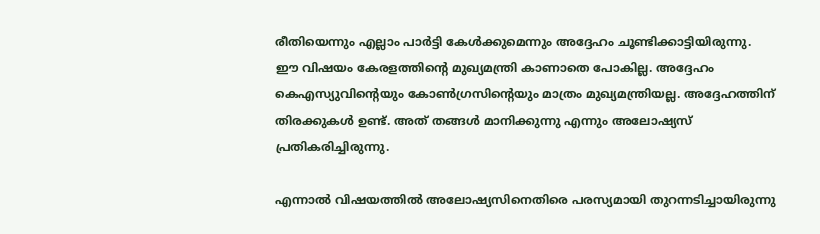രീതിയെന്നും എല്ലാം പാര്‍ട്ടി കേള്‍ക്കുമെന്നും അദ്ദേഹം ചൂണ്ടിക്കാട്ടിയിരുന്നു. ഈ വിഷയം കേരളത്തിന്റെ മുഖ്യമന്ത്രി കാണാതെ പോകില്ല. അദ്ദേഹം കെഎസ്യുവിന്റെയും കോണ്‍ഗ്രസിന്റെയും മാത്രം മുഖ്യമന്ത്രിയല്ല. അദ്ദേഹത്തിന് തിരക്കുകള്‍ ഉണ്ട്. അത് തങ്ങള്‍ മാനിക്കുന്നു എന്നും അലോഷ്യസ് പ്രതികരിച്ചിരുന്നു.

എന്നാല്‍ വിഷയത്തില്‍ അലോഷ്യസിനെതിരെ പരസ്യമായി തുറന്നടിച്ചായിരുന്നു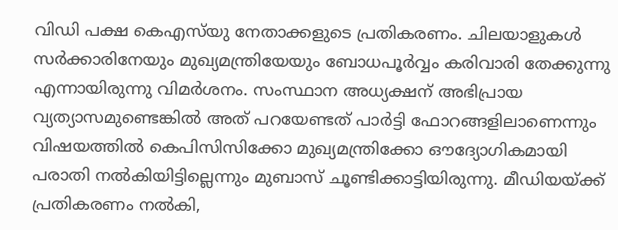വിഡി പക്ഷ കെഎസ്‌യു നേതാക്കളുടെ പ്രതികരണം. ചിലയാളുകള്‍ സര്‍ക്കാരിനേയും മുഖ്യമന്ത്രിയേയും ബോധപൂര്‍വ്വം കരിവാരി തേക്കുന്നു എന്നായിരുന്നു വിമര്‍ശനം. സംസ്ഥാന അധ്യക്ഷന് അഭിപ്രായ വ്യത്യാസമുണ്ടെങ്കില്‍ അത് പറയേണ്ടത് പാര്‍ട്ടി ഫോറങ്ങളിലാണെന്നും വിഷയത്തില്‍ കെപിസിസിക്കോ മുഖ്യമന്ത്രിക്കോ ഔദ്യോഗികമായി പരാതി നല്‍കിയിട്ടില്ലെന്നും മുബാസ് ചൂണ്ടിക്കാട്ടിയിരുന്നു. മീഡിയയ്ക്ക് പ്രതികരണം നല്‍കി,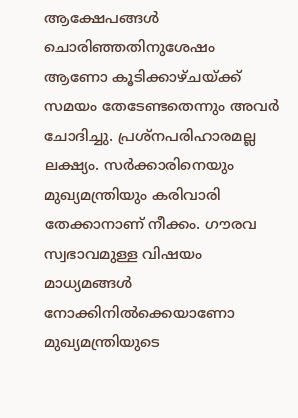ആക്ഷേപങ്ങള്‍ ചൊരിഞ്ഞതിനുശേഷം ആണോ കൂടിക്കാഴ്ചയ്ക്ക് സമയം തേടേണ്ടതെന്നും അവര്‍ ചോദിച്ചു. പ്രശ്നപരിഹാരമല്ല ലക്ഷ്യം. സര്‍ക്കാരിനെയും മുഖ്യമന്ത്രിയും കരിവാരി തേക്കാനാണ് നീക്കം. ഗൗരവ സ്വഭാവമുള്ള വിഷയം മാധ്യമങ്ങള്‍ നോക്കിനില്‍ക്കെയാണോ മുഖ്യമന്ത്രിയുടെ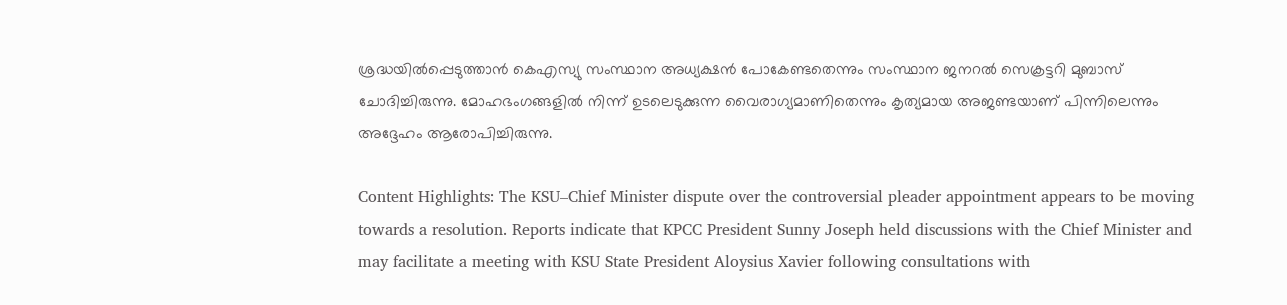ശ്രദ്ധയില്‍പ്പെടുത്താന്‍ കെഎസ്യു സംസ്ഥാന അധ്യക്ഷന്‍ പോകേണ്ടതെന്നും സംസ്ഥാന ജനറല്‍ സെക്രട്ടറി മുബാസ് ചോദിച്ചിരുന്നു. മോഹഭംഗങ്ങളില്‍ നിന്ന് ഉടലെടുക്കുന്ന വൈരാഗ്യമാണിതെന്നും കൃത്യമായ അജണ്ടയാണ് പിന്നിലെന്നും അദ്ദേഹം ആരോപിച്ചിരുന്നു.

Content Highlights: The KSU–Chief Minister dispute over the controversial pleader appointment appears to be moving towards a resolution. Reports indicate that KPCC President Sunny Joseph held discussions with the Chief Minister and may facilitate a meeting with KSU State President Aloysius Xavier following consultations with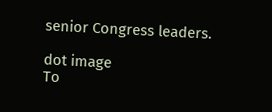senior Congress leaders.

dot image
To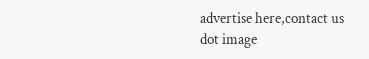advertise here,contact us
dot image